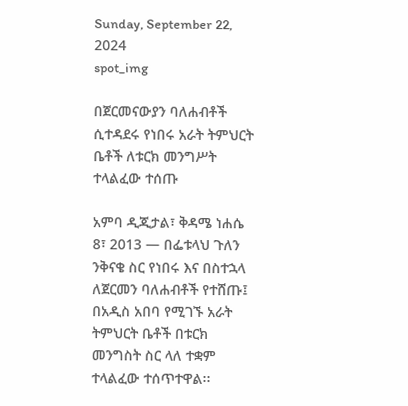Sunday, September 22, 2024
spot_img

በጀርመናውያን ባለሐብቶች ሲተዳደሩ የነበሩ አራት ትምህርት ቤቶች ለቱርክ መንግሥት ተላልፈው ተሰጡ

አምባ ዲጂታል፣ ቅዳሜ ነሐሴ 8፣ 2013 ― በፌቱላህ ጉለን ንቅናቄ ስር የነበሩ እና በስተኋላ ለጀርመን ባለሐብቶች የተሸጡ፤ በአዲስ አበባ የሚገኙ አራት ትምህርት ቤቶች በቱርክ መንግስት ስር ላለ ተቋም ተላልፈው ተሰጥተዋል፡፡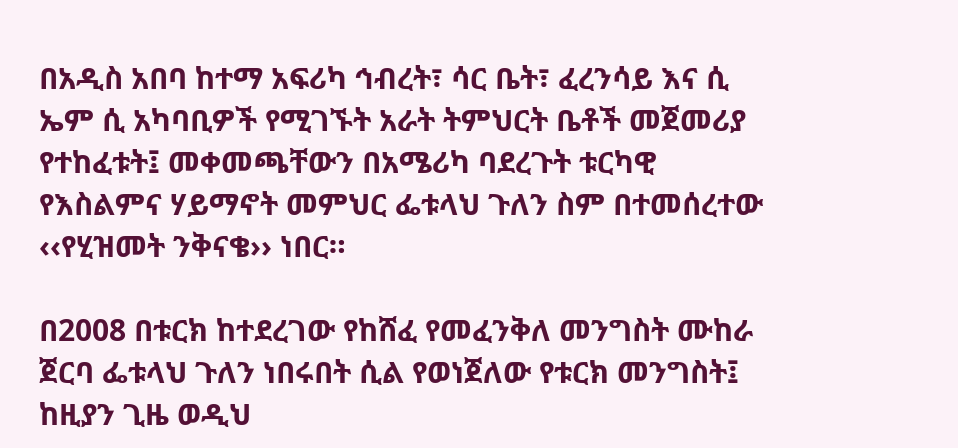በአዲስ አበባ ከተማ አፍሪካ ኅብረት፣ ሳር ቤት፣ ፈረንሳይ እና ሲ ኤም ሲ አካባቢዎች የሚገኙት አራት ትምህርት ቤቶች መጀመሪያ የተከፈቱት፤ መቀመጫቸውን በአሜሪካ ባደረጉት ቱርካዊ የእስልምና ሃይማኖት መምህር ፌቱላህ ጉለን ስም በተመሰረተው ‹‹የሂዝመት ንቅናቄ›› ነበር።

በ2008 በቱርክ ከተደረገው የከሸፈ የመፈንቅለ መንግስት ሙከራ ጀርባ ፌቱላህ ጉለን ነበሩበት ሲል የወነጀለው የቱርክ መንግስት፤ ከዚያን ጊዜ ወዲህ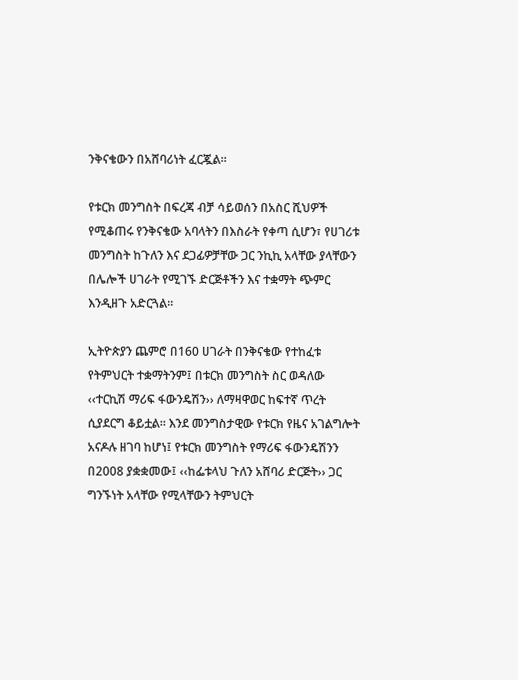ንቅናቄውን በአሸባሪነት ፈርጇል።

የቱርክ መንግስት በፍረጃ ብቻ ሳይወሰን በአስር ሺህዎች የሚቆጠሩ የንቅናቄው አባላትን በእስራት የቀጣ ሲሆን፣ የሀገሪቱ መንግስት ከጉለን እና ደጋፊዎቻቸው ጋር ንኪኪ አላቸው ያላቸውን በሌሎች ሀገራት የሚገኙ ድርጅቶችን እና ተቋማት ጭምር እንዲዘጉ አድርጓል።

ኢትዮጵያን ጨምሮ በ160 ሀገራት በንቅናቄው የተከፈቱ የትምህርት ተቋማትንም፤ በቱርክ መንግስት ስር ወዳለው ‹‹ተርኪሽ ማሪፍ ፋውንዴሽን›› ለማዛዋወር ከፍተኛ ጥረት ሲያደርግ ቆይቷል። እንደ መንግስታዊው የቱርክ የዜና አገልግሎት አናዶሉ ዘገባ ከሆነ፤ የቱርክ መንግስት የማሪፍ ፋውንዴሽንን በ2008 ያቋቋመው፤ ‹‹ከፌቱላህ ጉለን አሸባሪ ድርጅት›› ጋር ግንኙነት አላቸው የሚላቸውን ትምህርት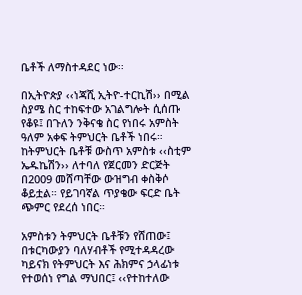ቤቶች ለማስተዳደር ነው፡፡

በኢትዮጵያ ‹‹ነጃሺ ኢትዮ-ተርኪሽ›› በሚል ስያሜ ስር ተከፍተው አገልግሎት ሲሰጡ የቆዩ፤ በጉለን ንቅናቄ ስር የነበሩ አምስት ዓለም አቀፍ ትምህርት ቤቶች ነበሩ። ከትምህርት ቤቶቹ ውስጥ አምስቱ ‹‹ስቲም ኤዱኬሽን›› ለተባለ የጀርመን ድርጅት በ2009 መሸጣቸው ውዝግብ ቀስቅሶ ቆይቷል። የይገባኛል ጥያቄው ፍርድ ቤት ጭምር የደረሰ ነበር።

አምስቱን ትምህርት ቤቶቹን የሸጠው፤ በቱርካውያን ባለሃብቶች የሚተዳዳረው ካይናክ የትምህርት እና ሕክምና ኃላፊነቱ የተወሰነ የግል ማህበር፤ ‹‹የተከተለው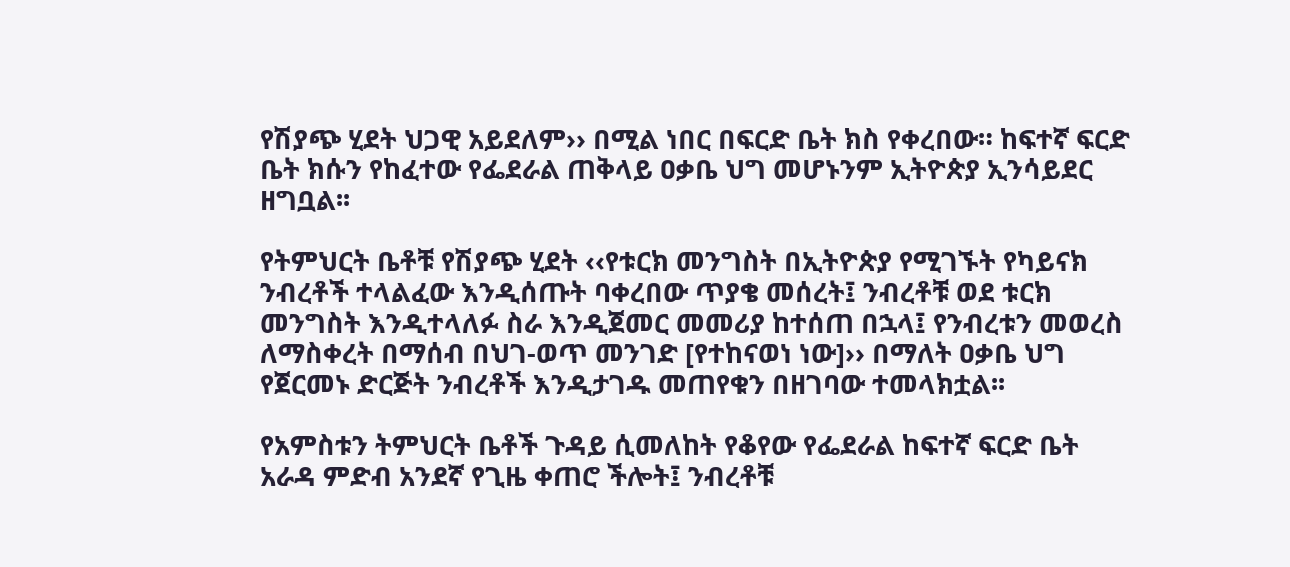የሽያጭ ሂደት ህጋዊ አይደለም›› በሚል ነበር በፍርድ ቤት ክስ የቀረበው። ከፍተኛ ፍርድ ቤት ክሱን የከፈተው የፌደራል ጠቅላይ ዐቃቤ ህግ መሆኑንም ኢትዮጵያ ኢንሳይደር ዘግቧል፡፡

የትምህርት ቤቶቹ የሽያጭ ሂደት ‹‹የቱርክ መንግስት በኢትዮጵያ የሚገኙት የካይናክ ንብረቶች ተላልፈው እንዲሰጡት ባቀረበው ጥያቄ መሰረት፤ ንብረቶቹ ወደ ቱርክ መንግስት እንዲተላለፉ ስራ እንዲጀመር መመሪያ ከተሰጠ በኋላ፤ የንብረቱን መወረስ ለማስቀረት በማሰብ በህገ-ወጥ መንገድ [የተከናወነ ነው]›› በማለት ዐቃቤ ህግ የጀርመኑ ድርጅት ንብረቶች እንዲታገዱ መጠየቁን በዘገባው ተመላክቷል፡፡

የአምስቱን ትምህርት ቤቶች ጉዳይ ሲመለከት የቆየው የፌደራል ከፍተኛ ፍርድ ቤት አራዳ ምድብ አንደኛ የጊዜ ቀጠሮ ችሎት፤ ንብረቶቹ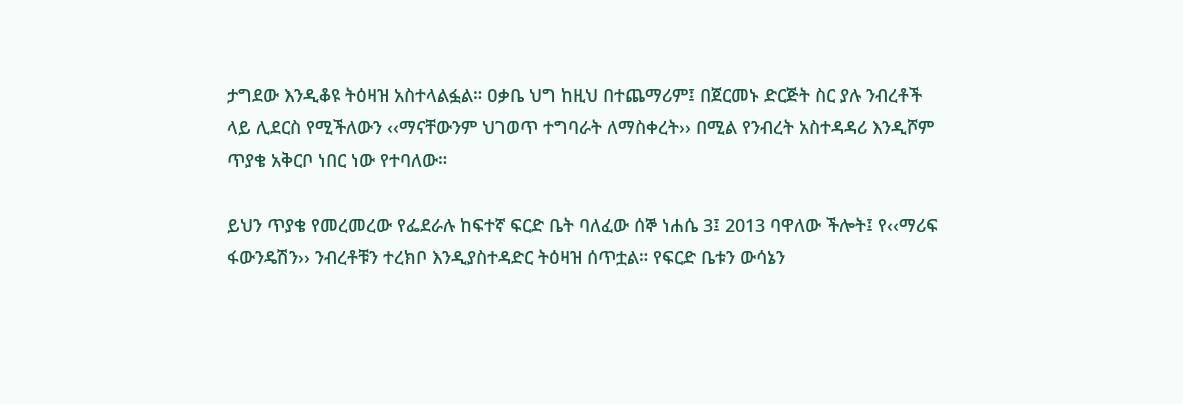ታግደው እንዲቆዩ ትዕዛዝ አስተላልፏል። ዐቃቤ ህግ ከዚህ በተጨማሪም፤ በጀርመኑ ድርጅት ስር ያሉ ንብረቶች ላይ ሊደርስ የሚችለውን ‹‹ማናቸውንም ህገወጥ ተግባራት ለማስቀረት›› በሚል የንብረት አስተዳዳሪ እንዲሾም ጥያቄ አቅርቦ ነበር ነው የተባለው።

ይህን ጥያቄ የመረመረው የፌደራሉ ከፍተኛ ፍርድ ቤት ባለፈው ሰኞ ነሐሴ 3፤ 2013 ባዋለው ችሎት፤ የ‹‹ማሪፍ ፋውንዴሽን›› ንብረቶቹን ተረክቦ እንዲያስተዳድር ትዕዛዝ ሰጥቷል። የፍርድ ቤቱን ውሳኔን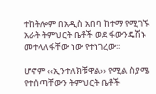ተከትሎም በአዲስ አበባ ከተማ የሚገኙ አራት ትምህርት ቤቶች ወደ ፋውንዴሽኑ መተላለፋቸው ነው የተነገረው፡፡

ሆኖም ‹‹ኢንተለክቹዋል›› የሚል ስያሜ የተሰጣቸውን ትምህርት ቤቶች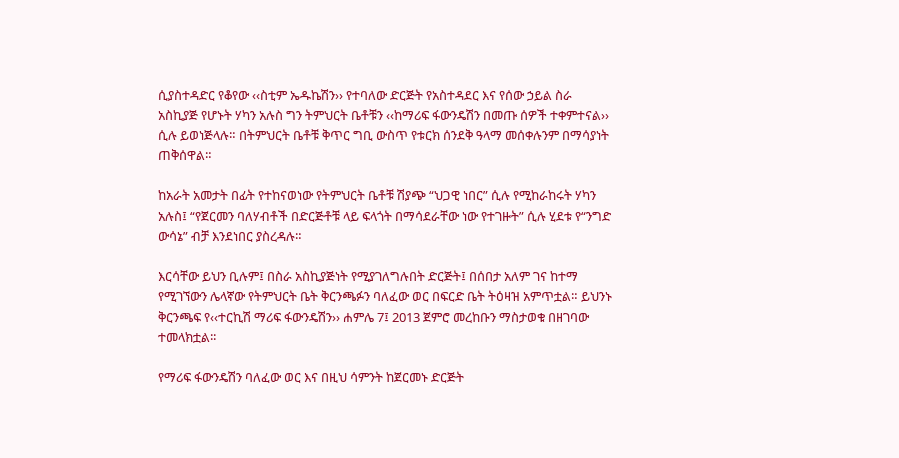ሲያስተዳድር የቆየው ‹‹ስቲም ኤዱኬሽን›› የተባለው ድርጅት የአስተዳደር እና የሰው ኃይል ስራ አስኪያጅ የሆኑት ሃካን አሉስ ግን ትምህርት ቤቶቹን ‹‹ከማሪፍ ፋውንዴሽን በመጡ ሰዎች ተቀምተናል›› ሲሉ ይወነጅላሉ። በትምህርት ቤቶቹ ቅጥር ግቢ ውስጥ የቱርክ ሰንደቅ ዓላማ መሰቀሉንም በማሳያነት ጠቅሰዋል።

ከአራት አመታት በፊት የተከናወነው የትምህርት ቤቶቹ ሽያጭ “ህጋዊ ነበር” ሲሉ የሚከራከሩት ሃካን አሉስ፤ “የጀርመን ባለሃብቶች በድርጅቶቹ ላይ ፍላጎት በማሳደራቸው ነው የተገዙት” ሲሉ ሂደቱ የ“ንግድ ውሳኔ” ብቻ እንደነበር ያስረዳሉ።

እርሳቸው ይህን ቢሉም፤ በስራ አስኪያጅነት የሚያገለግሉበት ድርጅት፤ በሰበታ አለም ገና ከተማ የሚገኘውን ሌላኛው የትምህርት ቤት ቅርንጫፉን ባለፈው ወር በፍርድ ቤት ትዕዛዝ አምጥቷል። ይህንኑ ቅርንጫፍ የ‹‹ተርኪሽ ማሪፍ ፋውንዴሽን›› ሐምሌ 7፤ 2013 ጀምሮ መረከቡን ማስታወቁ በዘገባው ተመላክቷል፡፡

የማሪፍ ፋውንዴሽን ባለፈው ወር እና በዚህ ሳምንት ከጀርመኑ ድርጅት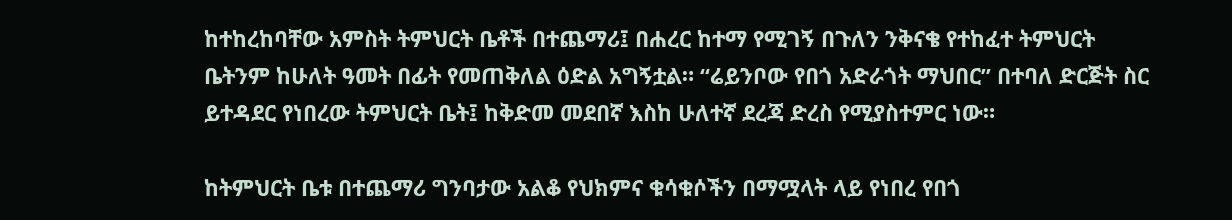ከተከረከባቸው አምስት ትምህርት ቤቶች በተጨማሪ፤ በሐረር ከተማ የሚገኝ በጉለን ንቅናቄ የተከፈተ ትምህርት ቤትንም ከሁለት ዓመት በፊት የመጠቅለል ዕድል አግኝቷል። “ሬይንቦው የበጎ አድራጎት ማህበር” በተባለ ድርጅት ስር ይተዳደር የነበረው ትምህርት ቤት፤ ከቅድመ መደበኛ እስከ ሁለተኛ ደረጃ ድረስ የሚያስተምር ነው።

ከትምህርት ቤቱ በተጨማሪ ግንባታው አልቆ የህክምና ቁሳቁሶችን በማሟላት ላይ የነበረ የበጎ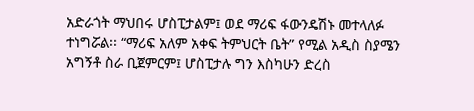አድራጎት ማህበሩ ሆስፒታልም፤ ወደ ማሪፍ ፋውንዴሽኑ መተላለፉ ተነግሯል፡፡ “ማሪፍ አለም አቀፍ ትምህርት ቤት” የሚል አዲስ ስያሜን አግኝቶ ስራ ቢጀምርም፤ ሆስፒታሉ ግን እስካሁን ድረስ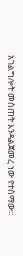አገልግሎት መስጠት እንዳልጀመረ ነው የተሰማው፡፡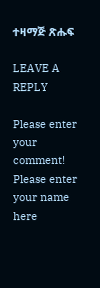ተዛማጅ ጽሑፍ

LEAVE A REPLY

Please enter your comment!
Please enter your name here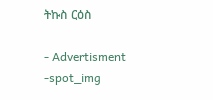ትኩስ ርዕስ

- Advertisment -spot_img